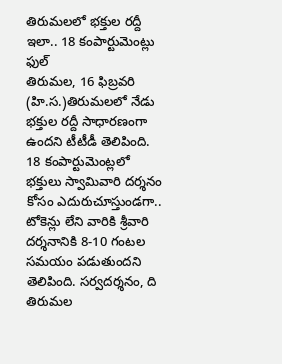తిరుమలలో భక్తుల రద్దీ ఇలా.. 18 కంపార్టుమెంట్లు ఫుల్
తిరుమల, 16 ఫిబ్రవరి (హి.స.)తిరుమలలో నేడు భక్తుల రద్దీ సాధారణంగా ఉందని టీటీడీ తెలిపింది. 18 కంపార్టుమెంట్లలో భక్తులు స్వామివారి దర్శనం కోసం ఎదురుచూస్తుండగా.. టోకెన్లు లేని వారికి శ్రీవారి దర్శనానికి 8-10 గంటల సమయం పడుతుందని తెలిపింది. సర్వదర్శనం, ది
తిరుమల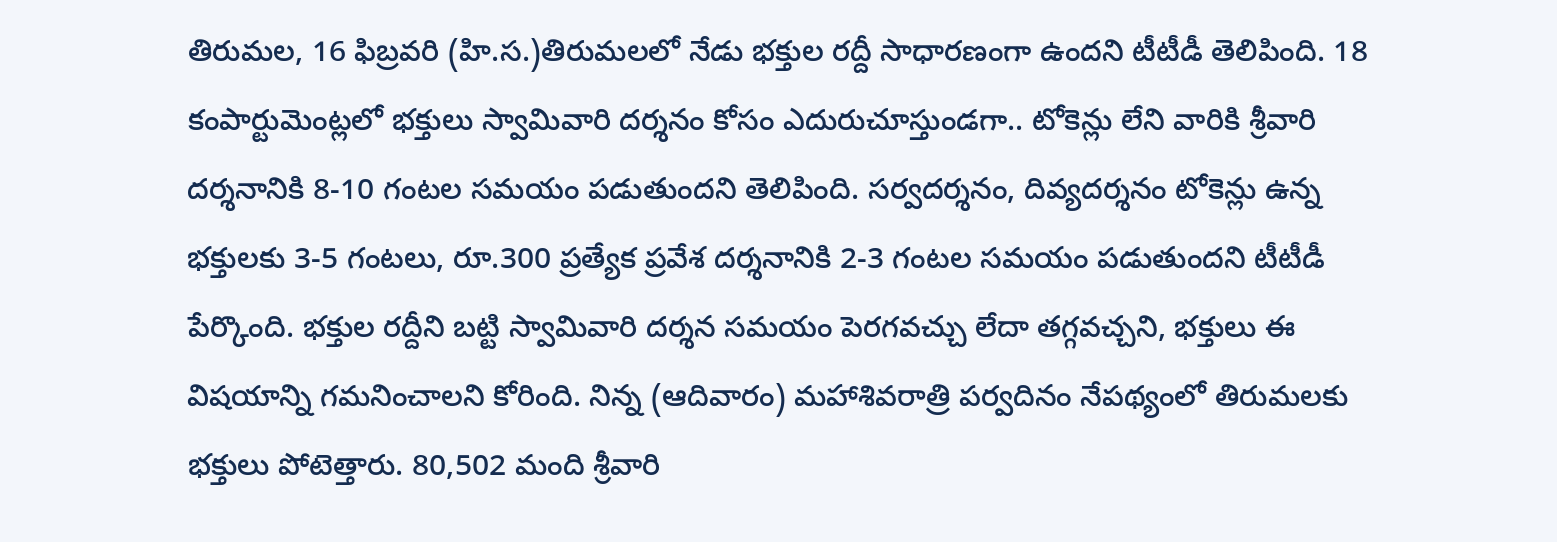తిరుమల, 16 ఫిబ్రవరి (హి.స.)తిరుమలలో నేడు భక్తుల రద్దీ సాధారణంగా ఉందని టీటీడీ తెలిపింది. 18 కంపార్టుమెంట్లలో భక్తులు స్వామివారి దర్శనం కోసం ఎదురుచూస్తుండగా.. టోకెన్లు లేని వారికి శ్రీవారి దర్శనానికి 8-10 గంటల సమయం పడుతుందని తెలిపింది. సర్వదర్శనం, దివ్యదర్శనం టోకెన్లు ఉన్న భక్తులకు 3-5 గంటలు, రూ.300 ప్రత్యేక ప్రవేశ దర్శనానికి 2-3 గంటల సమయం పడుతుందని టీటీడీ పేర్కొంది. భక్తుల రద్దీని బట్టి స్వామివారి దర్శన సమయం పెరగవచ్చు లేదా తగ్గవచ్చని, భక్తులు ఈ విషయాన్ని గమనించాలని కోరింది. నిన్న (ఆదివారం) మహాశివరాత్రి పర్వదినం నేపథ్యంలో తిరుమలకు భక్తులు పోటెత్తారు. 80,502 మంది శ్రీవారి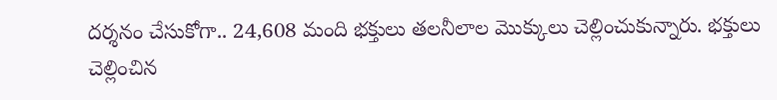దర్శనం చేసుకోగా.. 24,608 మంది భక్తులు తలనీలాల మొక్కులు చెల్లించుకున్నారు. భక్తులు చెల్లించిన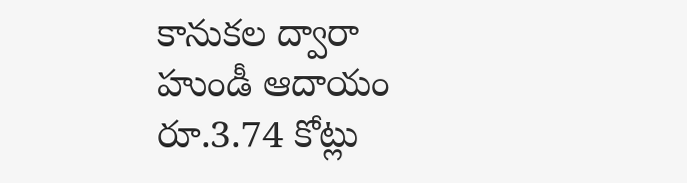కానుకల ద్వారా హుండీ ఆదాయం రూ.3.74 కోట్లు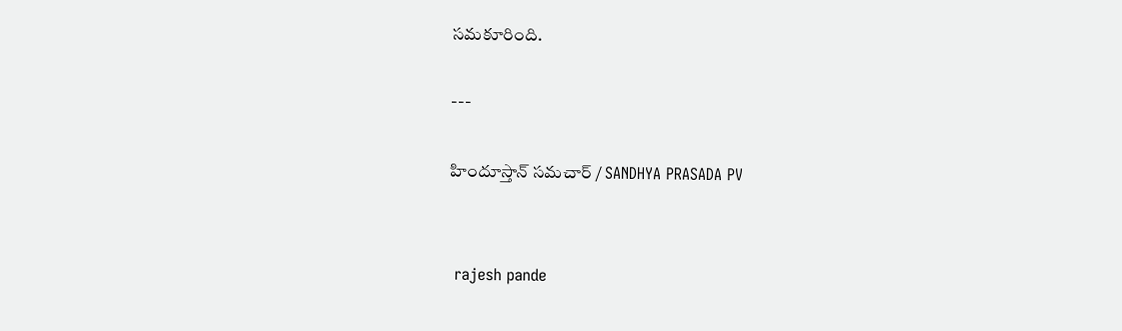సమకూరింది.

---

హిందూస్తాన్ సమచార్ / SANDHYA PRASADA PV


 rajesh pande